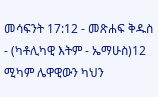መሳፍንት 17:12 - መጽሐፍ ቅዱስ - (ካቶሊካዊ እትም - ኤማሁስ)12 ሚካም ሌዋዊውን ካህን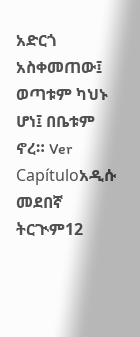አድርጎ አስቀመጠው፤ ወጣቱም ካህኑ ሆነ፤ በቤቱም ኖረ። Ver Capítuloአዲሱ መደበኛ ትርጒም12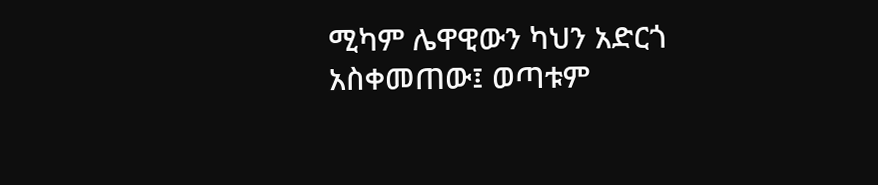ሚካም ሌዋዊውን ካህን አድርጎ አስቀመጠው፤ ወጣቱም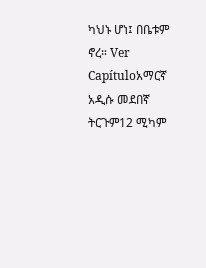ካህኑ ሆነ፤ በቤቱም ኖረ። Ver Capítuloአማርኛ አዲሱ መደበኛ ትርጉም12 ሚካም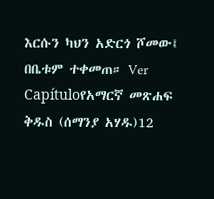እርሱን ካህን አድርጎ ሾመው፤ በቤቱም ተቀመጠ። Ver Capítuloየአማርኛ መጽሐፍ ቅዱስ (ሰማንያ አሃዱ)12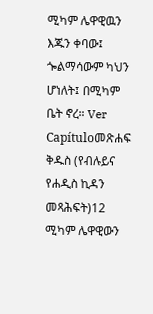ሚካም ሌዋዊዉን እጁን ቀባው፤ ጐልማሳውም ካህን ሆነለት፤ በሚካም ቤት ኖረ። Ver Capítuloመጽሐፍ ቅዱስ (የብሉይና የሐዲስ ኪዳን መጻሕፍት)12 ሚካም ሌዋዊውን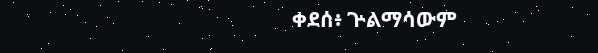ቀደሰ፥ ጕልማሳውም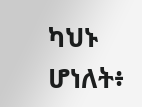ካህኑ ሆነለት፥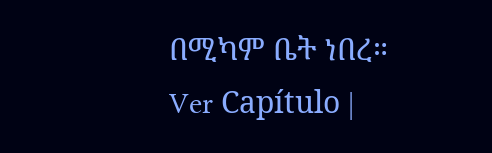በሚካም ቤት ነበረ። Ver Capítulo |